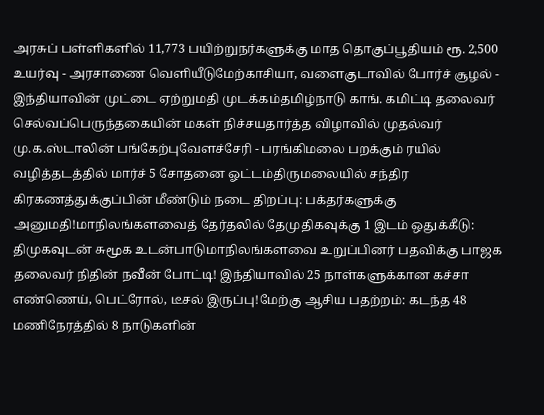அரசுப் பள்ளிகளில் 11,773 பயிற்றுநர்களுக்கு மாத தொகுப்பூதியம் ரூ. 2,500 உயர்வு - அரசாணை வெளியீடுமேற்காசியா, வளைகுடாவில் போர்ச் சூழல் - இந்தியாவின் முட்டை ஏற்றுமதி முடக்கம்தமிழ்நாடு காங். கமிட்டி தலைவர் செல்வப்பெருந்தகையின் மகள் நிச்சயதார்த்த விழாவில் முதல்வர் மு.க.ஸ்டாலின் பங்கேற்புவேளச்சேரி - பரங்கிமலை பறக்கும் ரயில் வழித்தடத்தில் மார்ச் 5 சோதனை ஓட்டம்திருமலையில் சந்திர கிரகணத்துக்குப்பின் மீண்டும் நடை திறப்பு: பக்தர்களுக்கு அனுமதி!மாநிலங்களவைத் தேர்தலில் தேமுதிகவுக்கு 1 இடம் ஒதுக்கீடு: திமுகவுடன் சுமூக உடன்பாடுமாநிலங்களவை உறுப்பினர் பதவிக்கு பாஜக தலைவர் நிதின் நவீன் போட்டி! இந்தியாவில் 25 நாள்களுக்கான கச்சா எண்ணெய், பெட்ரோல், டீசல் இருப்பு!மேற்கு ஆசிய பதற்றம்: கடந்த 48 மணிநேரத்தில் 8 நாடுகளின்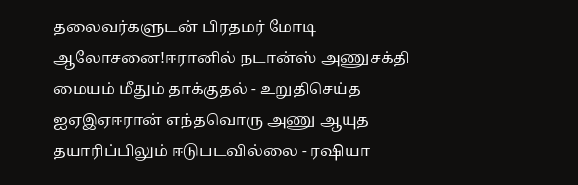தலைவர்களுடன் பிரதமர் மோடி ஆலோசனை!ஈரானில் நடான்ஸ் அணுசக்தி மையம் மீதும் தாக்குதல் - உறுதிசெய்த ஐஏஇஏஈரான் எந்தவொரு அணு ஆயுத தயாரிப்பிலும் ஈடுபடவில்லை - ரஷியா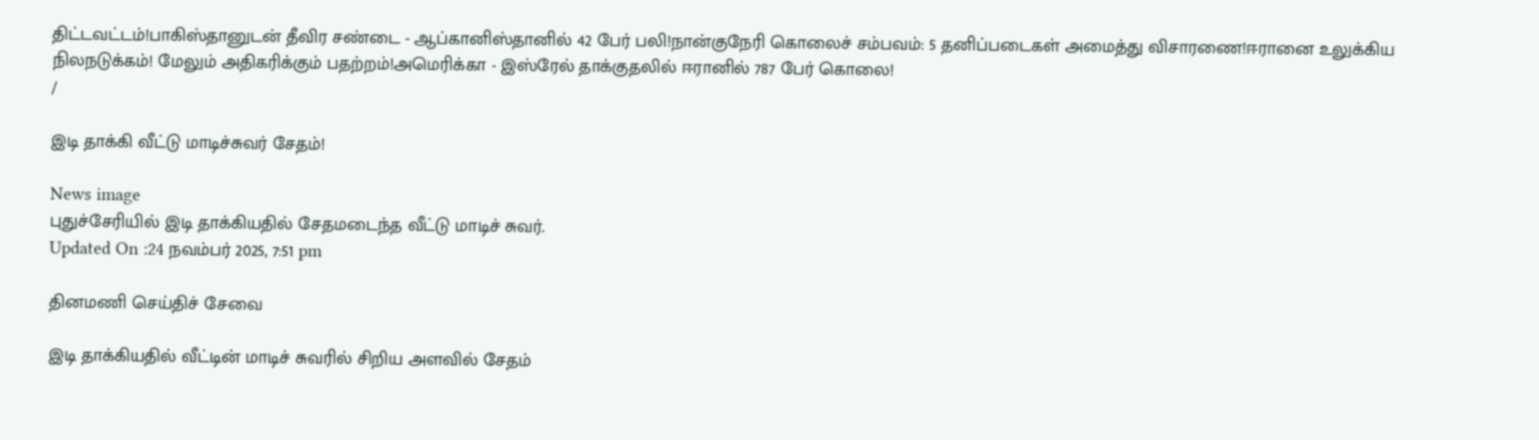திட்டவட்டம்!பாகிஸ்தானுடன் தீவிர சண்டை - ஆப்கானிஸ்தானில் 42 பேர் பலி!நான்குநேரி கொலைச் சம்பவம்: 5 தனிப்படைகள் அமைத்து விசாரணை!ஈரானை உலுக்கிய நிலநடுக்கம்! மேலும் அதிகரிக்கும் பதற்றம்!அமெரிக்கா - இஸ்ரேல் தாக்குதலில் ஈரானில் 787 பேர் கொலை!
/

இடி தாக்கி வீட்டு மாடிச்சுவர் சேதம்!

News image
புதுச்சேரியில் இடி தாக்கியதில் சேதமடைந்த வீட்டு மாடிச் சுவர்.
Updated On :24 நவம்பர் 2025, 7:51 pm

தினமணி செய்திச் சேவை

இடி தாக்கியதில் வீட்டின் மாடிச் சுவரில் சிறிய அளவில் சேதம்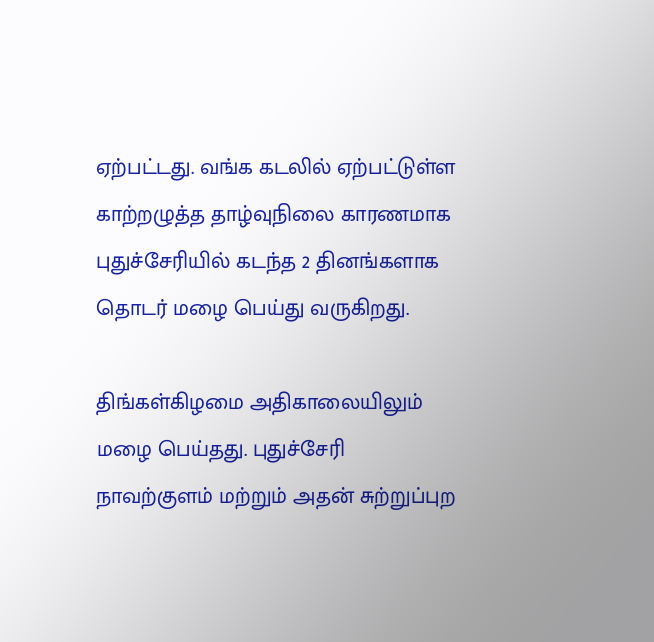ஏற்பட்டது. வங்க கடலில் ஏற்பட்டுள்ள காற்றழுத்த தாழ்வுநிலை காரணமாக புதுச்சேரியில் கடந்த 2 தினங்களாக தொடர் மழை பெய்து வருகிறது.

திங்கள்கிழமை அதிகாலையிலும் மழை பெய்தது. புதுச்சேரி நாவற்குளம் மற்றும் அதன் சுற்றுப்புற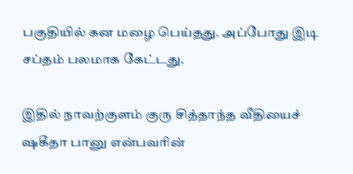பகுதியில் கன மழை பெய்தது. அப்போது இடி சப்தம் பலமாக கேட்டது.

இதில் நாவற்குளம் குரு சித்தாந்த வீதியைச் ஷகீதா பானு என்பவரின்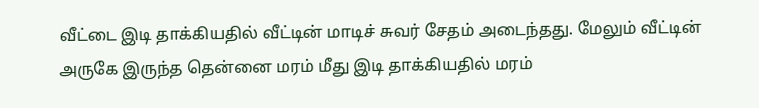வீட்டை இடி தாக்கியதில் வீட்டின் மாடிச் சுவர் சேதம் அடைந்தது. மேலும் வீட்டின் அருகே இருந்த தென்னை மரம் மீது இடி தாக்கியதில் மரம்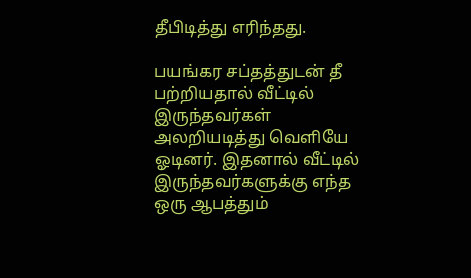தீபிடித்து எரிந்தது.

பயங்கர சப்தத்துடன் தீ பற்றியதால் வீட்டில் இருந்தவர்கள் அலறியடித்து வெளியே ஓடினர். இதனால் வீட்டில் இருந்தவர்களுக்கு எந்த ஒரு ஆபத்தும்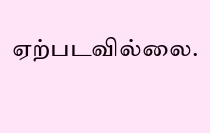ஏற்படவில்லை.